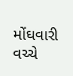મોંઘવારી વચ્ચે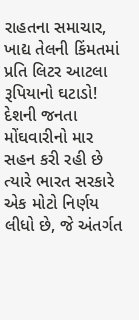રાહતના સમાચાર, ખાદ્ય તેલની કિંમતમાં પ્રતિ લિટર આટલા રૂપિયાનો ઘટાડો!
દેશની જનતા મોંઘવારીનો માર સહન કરી રહી છે ત્યારે ભારત સરકારે એક મોટો નિર્ણય લીધો છે, જે અંતર્ગત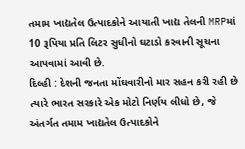તમામ ખાદ્યતેલ ઉત્પાદકોને આયાતી ખાદ્ય તેલની MRPમાં 10 રૂપિયા પ્રતિ લિટર સુધીનો ઘટાડો કરવાની સૂચના આપવામાં આવી છે.
દિલ્હી : દેશની જનતા મોંઘવારીનો માર સહન કરી રહી છે ત્યારે ભારત સરકારે એક મોટો નિર્ણય લીધો છે, જે અંતર્ગત તમામ ખાદ્યતેલ ઉત્પાદકોને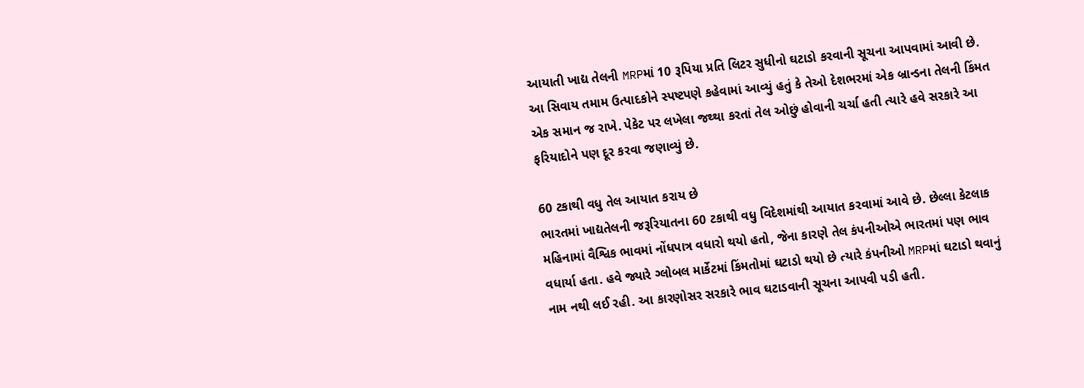આયાતી ખાદ્ય તેલની MRPમાં 10 રૂપિયા પ્રતિ લિટર સુધીનો ઘટાડો કરવાની સૂચના આપવામાં આવી છે. આ સિવાય તમામ ઉત્પાદકોને સ્પષ્ટપણે કહેવામાં આવ્યું હતું કે તેઓ દેશભરમાં એક બ્રાન્ડના તેલની કિંમત એક સમાન જ રાખે. પેકેટ પર લખેલા જથ્થા કરતાં તેલ ઓછું હોવાની ચર્ચા હતી ત્યારે હવે સરકારે આ ફરિયાદોને પણ દૂર કરવા જણાવ્યું છે.

60 ટકાથી વધુ તેલ આયાત કરાય છે
ભારતમાં ખાદ્યતેલની જરૂરિયાતના 60 ટકાથી વધુ વિદેશમાંથી આયાત કરવામાં આવે છે. છેલ્લા કેટલાક મહિનામાં વૈશ્વિક ભાવમાં નોંધપાત્ર વધારો થયો હતો, જેના કારણે તેલ કંપનીઓએ ભારતમાં પણ ભાવ વધાર્યા હતા. હવે જ્યારે ગ્લોબલ માર્કેટમાં કિંમતોમાં ઘટાડો થયો છે ત્યારે કંપનીઓ MRPમાં ઘટાડો થવાનું નામ નથી લઈ રહી. આ કારણોસર સરકારે ભાવ ઘટાડવાની સૂચના આપવી પડી હતી.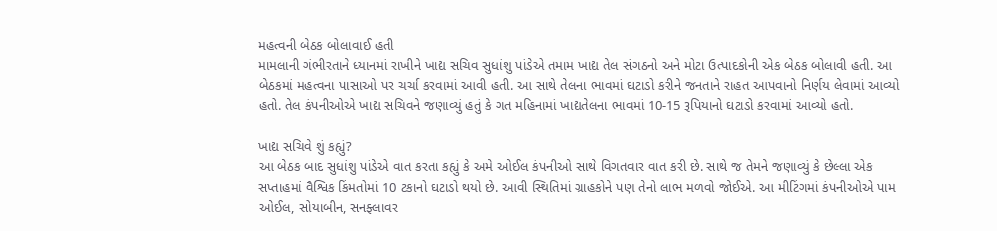મહત્વની બેઠક બોલાવાઈ હતી
મામલાની ગંભીરતાને ધ્યાનમાં રાખીને ખાદ્ય સચિવ સુધાંશુ પાંડેએ તમામ ખાદ્ય તેલ સંગઠનો અને મોટા ઉત્પાદકોની એક બેઠક બોલાવી હતી. આ બેઠકમાં મહત્વના પાસાઓ પર ચર્ચા કરવામાં આવી હતી. આ સાથે તેલના ભાવમાં ઘટાડો કરીને જનતાને રાહત આપવાનો નિર્ણય લેવામાં આવ્યો હતો. તેલ કંપનીઓએ ખાદ્ય સચિવને જણાવ્યું હતું કે ગત મહિનામાં ખાદ્યતેલના ભાવમાં 10-15 રૂપિયાનો ઘટાડો કરવામાં આવ્યો હતો.

ખાદ્ય સચિવે શું કહ્યું?
આ બેઠક બાદ સુધાંશુ પાંડેએ વાત કરતા કહ્યું કે અમે ઓઈલ કંપનીઓ સાથે વિગતવાર વાત કરી છે. સાથે જ તેમને જણાવ્યું કે છેલ્લા એક સપ્તાહમાં વૈશ્વિક કિંમતોમાં 10 ટકાનો ઘટાડો થયો છે. આવી સ્થિતિમાં ગ્રાહકોને પણ તેનો લાભ મળવો જોઈએ. આ મીટિંગમાં કંપનીઓએ પામ ઓઈલ, સોયાબીન, સનફ્લાવર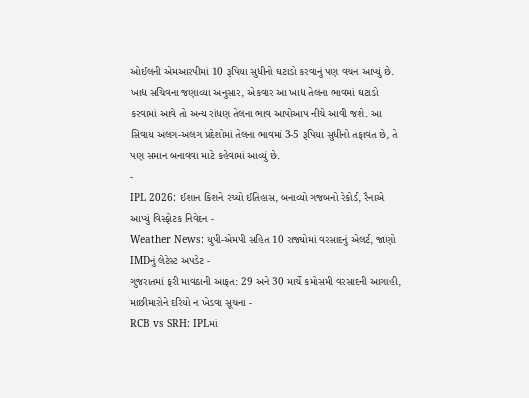ઓઈલની એમઆરપીમાં 10 રૂપિયા સુધીનો ઘટાડો કરવાનું પણ વચન આપ્યું છે. ખાદ્ય સચિવના જણાવ્યા અનુસાર, એકવાર આ ખાદ્ય તેલના ભાવમાં ઘટાડો કરવામાં આવે તો અન્ય રાંધણ તેલના ભાવ આપોઆપ નીચે આવી જશે. આ સિવાય અલગ-અલગ પ્રદેશોમાં તેલના ભાવમાં 3-5 રૂપિયા સુધીનો તફાવત છે, તે પણ સમાન બનાવવા માટે કહેવામાં આવ્યું છે.
-
IPL 2026: ઈશાન કિશને રચ્યો ઈતિહાસ, બનાવ્યો ગજબનો રેકોર્ડ, રૈનાએ આપ્યું વિસ્ફોટક નિવેદન -
Weather News: યુપી-એમપી સહિત 10 રાજ્યોમાં વરસાદનું એલર્ટ, જાણો IMDનું લેટેસ્ટ અપડેટ -
ગુજરાતમાં ફરી માવઠાની આફત: 29 અને 30 માર્ચે કમોસમી વરસાદની આગાહી, માછીમારોને દરિયો ન ખેડવા સૂચના -
RCB vs SRH: IPLમાં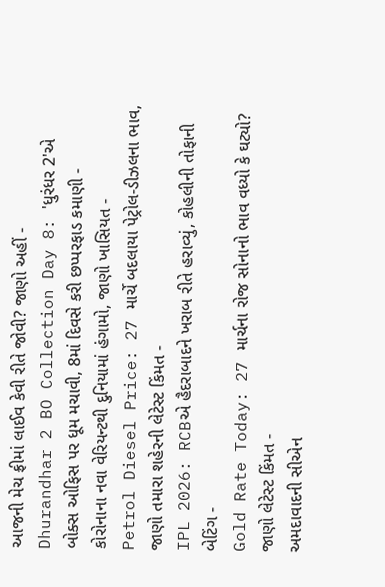આજની મેચ ફ્રીમાં લાઈવ કેવી રીતે જોવી? જાણો અહીં -
Dhurandhar 2 BO Collection Day 8: 'ધુરંધર 2'એ બોક્સ ઓફિસ પર ધૂમ મચાવી, 8માં દિવસે કરી છપ્પરફાડ કમાણી -
કોરોનાના નવા વેરિયન્ટથી દુનિયામાં હંગામો, જાણો ખાસિયત -
Petrol Diesel Price: 27 માર્ચે બદલાયા પેટ્રોલ-ડીઝલના ભાવ, જાણો તમારા શહેરની લેટેસ્ટ કિંમત -
IPL 2026: RCBએ હૈદરાબાદને ખરાબ રીતે હરાવ્યું, કોહલીની તોફાની બેટિંગ -
Gold Rate Today: 27 માર્ચના રોજ સોનાનો ભાવ વધ્યો કે ઘટ્યો? જાણો લેટેસ્ટ કિંમત -
અમદાવાદની સીએન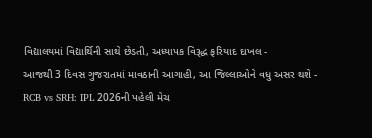વિદ્યાલયમાં વિદ્યાર્થિની સાથે છેડતી, અધ્યાપક વિરૂદ્ધ ફરિયાદ દાખલ -
આજથી 3 દિવસ ગુજરાતમાં માવઠાની આગાહી, આ જિલ્લાઓને વધુ અસર થશે -
RCB vs SRH: IPL 2026ની પહેલી મેચ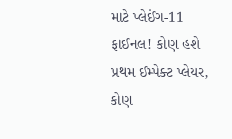માટે પ્લેઈંગ-11 ફાઈનલ! કોણ હશે પ્રથમ ઈમ્પેક્ટ પ્લેયર, કોણ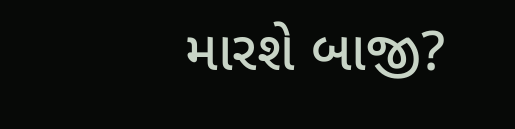મારશે બાજી?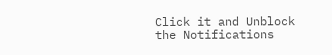Click it and Unblock the Notifications